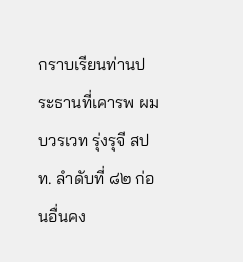กราบเรียนท่านประธานที่เคารพ ผม บวรเวท รุ่งรุจี สปท. ลําดับที่ ๘๒ ก่อนอื่นคง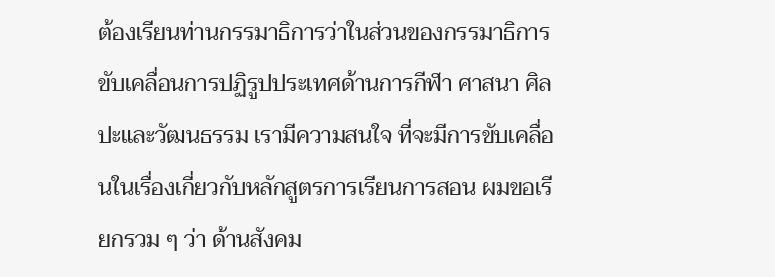ต้องเรียนท่านกรรมาธิการว่าในส่วนของกรรมาธิการ ขับเคลื่อนการปฏิรูปประเทศด้านการกีฬา ศาสนา ศิลปะและวัฒนธรรม เรามีความสนใจ ที่จะมีการขับเคลื่อนในเรื่องเกี่ยวกับหลักสูตรการเรียนการสอน ผมขอเรียกรวม ๆ ว่า ด้านสังคม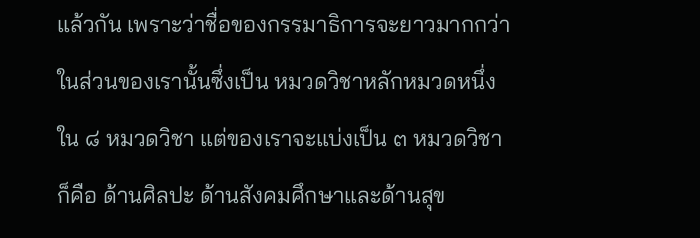แล้วกัน เพราะว่าชื่อของกรรมาธิการจะยาวมากกว่าในส่วนของเรานั้นซึ่งเป็น หมวดวิชาหลักหมวดหนึ่งใน ๘ หมวดวิชา แต่ของเราจะแบ่งเป็น ๓ หมวดวิชา ก็คือ ด้านศิลปะ ด้านสังคมศึกษาและด้านสุข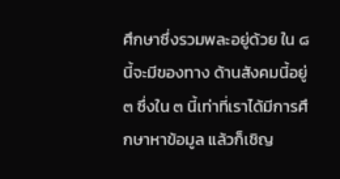ศึกษาซึ่งรวมพละอยู่ด้วย ใน ๘ นี้จะมีของทาง ด้านสังคมนี้อยู่ ๓ ซึ่งใน ๓ นี้เท่าที่เราได้มีการศึกษาหาข้อมูล แล้วก็เชิญ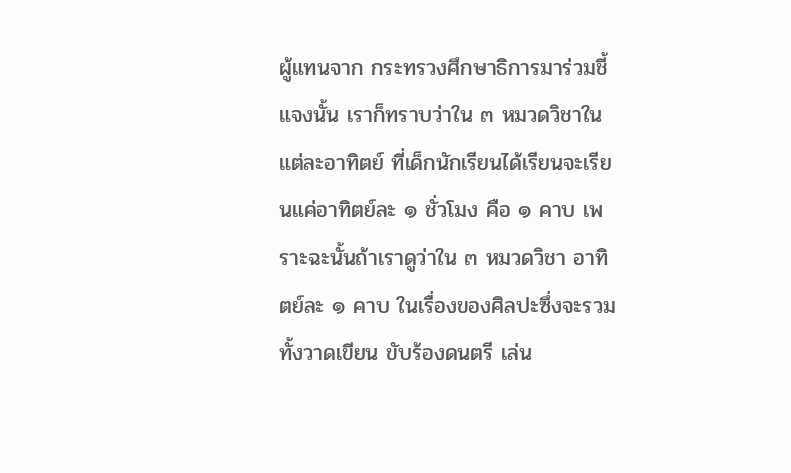ผู้แทนจาก กระทรวงศึกษาธิการมาร่วมชี้แจงนั้น เราก็ทราบว่าใน ๓ หมวดวิชาในแต่ละอาทิตย์ ที่เด็กนักเรียนได้เรียนจะเรียนแค่อาทิตย์ละ ๑ ชั่วโมง คือ ๑ คาบ เพราะฉะนั้นถ้าเราดูว่าใน ๓ หมวดวิชา อาทิตย์ละ ๑ คาบ ในเรื่องของศิลปะซึ่งจะรวมทั้งวาดเขียน ขับร้องดนตรี เล่น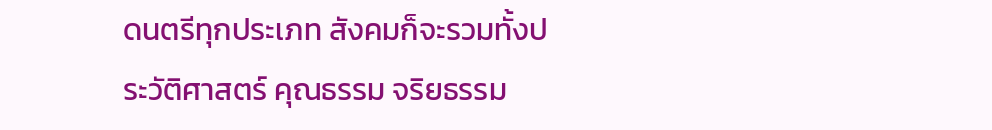ดนตรีทุกประเภท สังคมก็จะรวมทั้งประวัติศาสตร์ คุณธรรม จริยธรรม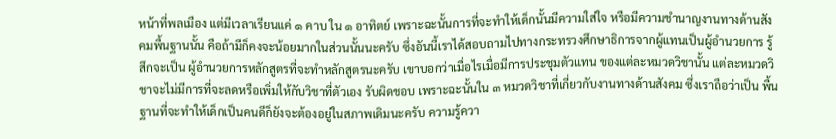หน้าที่พลเมือง แต่มีเวลาเรียนแค่ ๑ คาบ ใน ๑ อาทิตย์ เพราะฉะนั้นการที่จะทําให้เด็กนั้นมีความใส่ใจ หรือมีความชํานาญงานทางด้านสังคมพื้นฐานนั้น คือถ้ามีก็คงจะน้อยมากในส่วนนั้นนะครับ ซึ่งอันนี้เราได้สอบถามไปทางกระทรวงศึกษาธิการจากผู้แทนเป็นผู้อํานวยการ รู้สึกจะเป็น ผู้อํานวยการหลักสูตรที่จะทําหลักสูตรนะครับ เขาบอกว่าเมื่อไรเมื่อมีการประชุมตัวแทน ของแต่ละหมวดวิชานั้น แต่ละหมวดวิชาจะไม่มีการที่จะลดหรือเพิ่มให้กับวิชาที่ตัวเอง รับผิดชอบ เพราะฉะนั้นใน ๓ หมวดวิชาที่เกี่ยวกับงานทางด้านสังคม ซึ่งเราถือว่าเป็น พื้นฐานที่จะทําให้เด็กเป็นคนดีก็ยังจะต้องอยู่ในสภาพเดิมนะครับ ความรู้ควา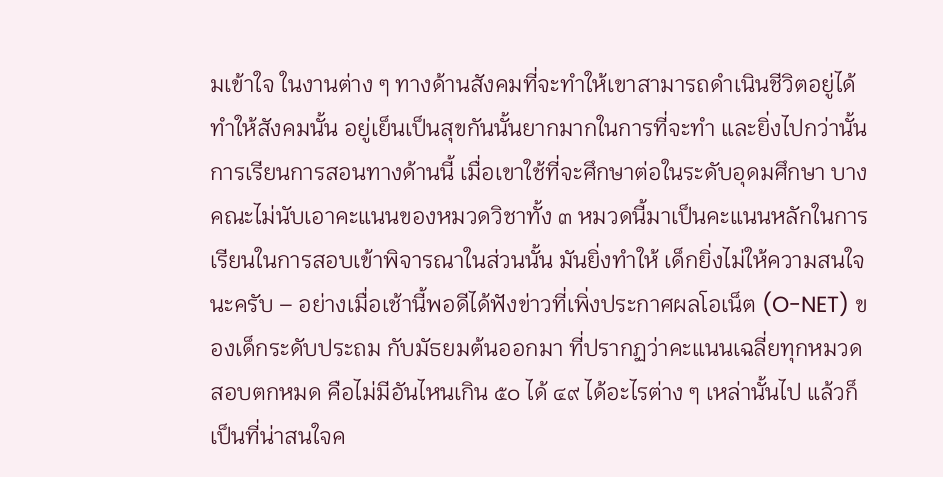มเข้าใจ ในงานต่าง ๆ ทางด้านสังคมที่จะทําให้เขาสามารถดําเนินชีวิตอยู่ได้ ทําให้สังคมนั้น อยู่เย็นเป็นสุขกันนั้นยากมากในการที่จะทํา และยิ่งไปกว่านั้นการเรียนการสอนทางด้านนี้ เมื่อเขาใช้ที่จะศึกษาต่อในระดับอุดมศึกษา บางคณะไม่นับเอาคะแนนของหมวดวิชาทั้ง ๓ หมวดนี้มาเป็นคะแนนหลักในการเรียนในการสอบเข้าพิจารณาในส่วนนั้น มันยิ่งทําให้ เด็กยิ่งไม่ให้ความสนใจนะครับ – อย่างเมื่อเช้านี้พอดีได้ฟังข่าวที่เพิ่งประกาศผลโอเน็ต (O-NET) ของเด็กระดับประถม กับมัธยมต้นออกมา ที่ปรากฏว่าคะแนนเฉลี่ยทุกหมวดสอบตกหมด คือไม่มีอันไหนเกิน ๕๐ ได้ ๔๙ ได้อะไรต่าง ๆ เหล่านั้นไป แล้วก็เป็นที่น่าสนใจค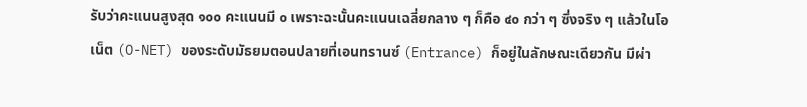รับว่าคะแนนสูงสุด ๑๐๐ คะแนนมี ๐ เพราะฉะนั้นคะแนนเฉลี่ยกลาง ๆ ก็คือ ๔๐ กว่า ๆ ซึ่งจริง ๆ แล้วในโอเน็ต (O-NET) ของระดับมัธยมตอนปลายที่เอนทรานซ์ (Entrance) ก็อยู่ในลักษณะเดียวกัน มีผ่า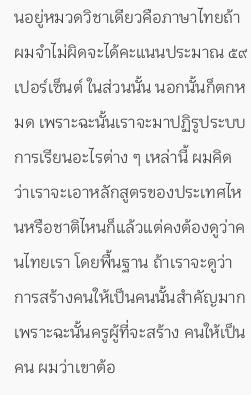นอยู่หมวดวิชาเดียวคือภาษาไทยถ้าผมจําไม่ผิดจะได้คะแนนประมาณ ๕๙ เปอร์เซ็นต์ ในส่วนนั้น นอกนั้นก็ตกหมด เพราะฉะนั้นเราจะมาปฏิรูประบบการเรียนอะไรต่าง ๆ เหล่านี้ ผมคิดว่าเราจะเอาหลักสูตรของประเทศไหนหรือชาติไหนก็แล้วแต่คงต้องดูว่าคนไทยเรา โดยพื้นฐาน ถ้าเราจะดูว่าการสร้างคนให้เป็นคนนั้นสําคัญมาก เพราะฉะนั้นครูผู้ที่จะสร้าง คนให้เป็นคน ผมว่าเขาต้อ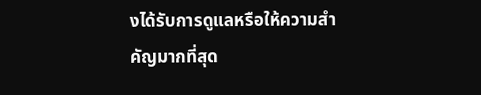งได้รับการดูแลหรือให้ความสําคัญมากที่สุด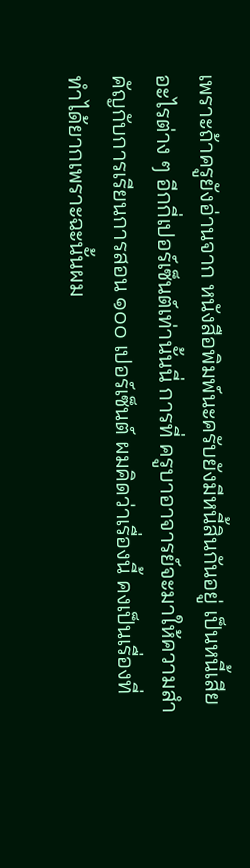เพราะถ้าครูยังอ่านจาก หนังสือพิมพ์นะครับยังมีหนี้สินกันอยู่ เป็นหนี้เสียอะไรต่าง ๆ อีกกี่เปอร์เซ็นต์เท่านั้นนี่ การที่ ครูบาอาจารย์จะมาให้ความสําคัญกับการเรียนการสอน ๑๐๐ เปอร์เซ็นต์ ผมคิดว่าเรื่องนี้ คงเป็นเรื่องที่ทําได้ยากเพราะฉะนั้นผม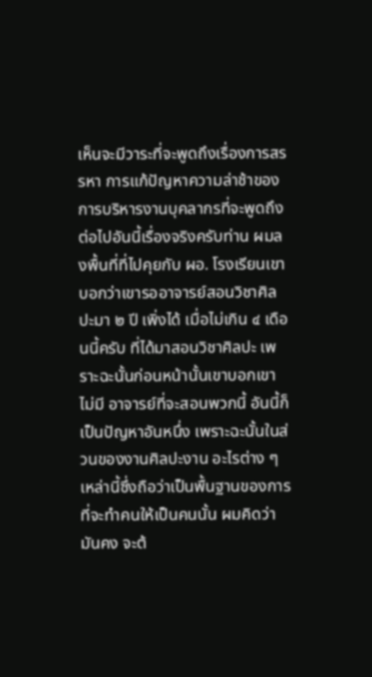เห็นจะมีวาระที่จะพูดถึงเรื่องการสรรหา การแก้ปัญหาความล่าช้าของการบริหารงานบุคลากรที่จะพูดถึงต่อไปอันนี้เรื่องจริงครับท่าน ผมลงพื้นที่ที่ไปคุยกับ ผอ. โรงเรียนเขาบอกว่าเขารออาจารย์สอนวิชาศิลปะมา ๒ ปี เพิ่งได้ เมื่อไม่เกิน ๔ เดือนนี้ครับ ที่ได้มาสอนวิชาศิลปะ เพราะฉะนั้นก่อนหน้านั้นเขาบอกเขาไม่มี อาจารย์ที่จะสอนพวกนี้ อันนี้ก็เป็นปัญหาอันหนึ่ง เพราะฉะนั้นในส่วนของงานศิลปะงาน อะไรต่าง ๆ เหล่านี้ซึ่งถือว่าเป็นพื้นฐานของการที่จะทําคนให้เป็นคนนั้น ผมคิดว่ามันคง จะต้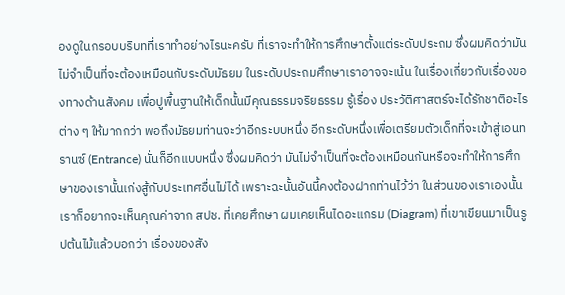องดูในกรอบบริบทที่เราทําอย่างไรนะครับ ที่เราจะทําให้การศึกษาตั้งแต่ระดับประถม ซึ่งผมคิดว่ามันไม่จําเป็นที่จะต้องเหมือนกับระดับมัธยม ในระดับประถมศึกษาเราอาจจะเน้น ในเรื่องเกี่ยวกับเรื่องของทางด้านสังคม เพื่อปูพื้นฐานให้เด็กนั้นมีคุณธรรมจริยธรรม รู้เรื่อง ประวัติศาสตร์จะได้รักชาติอะไรต่าง ๆ ให้มากกว่า พอถึงมัธยมท่านจะว่าอีกระบบหนึ่ง อีกระดับหนึ่งเพื่อเตรียมตัวเด็กที่จะเข้าสู่เอนทรานซ์ (Entrance) นั่นก็อีกแบบหนึ่ง ซึ่งผมคิดว่า มันไม่จําเป็นที่จะต้องเหมือนกันหรือจะทําให้การศึกษาของเรานั้นเก่งสู้กับประเทศอื่นไม่ได้ เพราะฉะนั้นอันนี้คงต้องฝากท่านไว้ว่า ในส่วนของเราเองนั้นเราก็อยากจะเห็นคุณค่าจาก สปช. ที่เคยศึกษา ผมเคยเห็นไดอะแกรม (Diagram) ที่เขาเขียนมาเป็นรูปต้นไม้แล้วบอกว่า เรื่องของสัง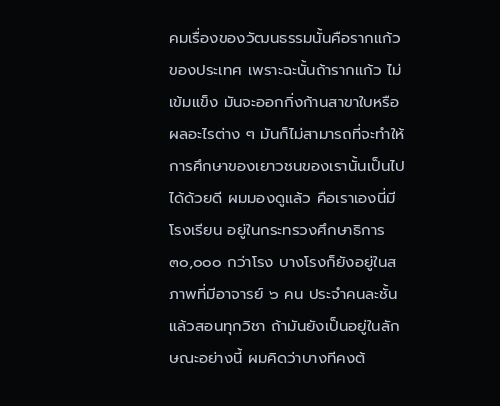คมเรื่องของวัฒนธรรมนั้นคือรากแก้วของประเทศ เพราะฉะนั้นถ้ารากแก้ว ไม่เข้มแข็ง มันจะออกกิ่งก้านสาขาใบหรือผลอะไรต่าง ๆ มันก็ไม่สามารถที่จะทําให้ การศึกษาของเยาวชนของเรานั้นเป็นไปได้ด้วยดี ผมมองดูแล้ว คือเราเองนี่มีโรงเรียน อยู่ในกระทรวงศึกษาธิการ ๓๐,๐๐๐ กว่าโรง บางโรงก็ยังอยู่ในสภาพที่มีอาจารย์ ๖ คน ประจําคนละชั้นแล้วสอนทุกวิชา ถ้ามันยังเป็นอยู่ในลักษณะอย่างนี้ ผมคิดว่าบางทีคงต้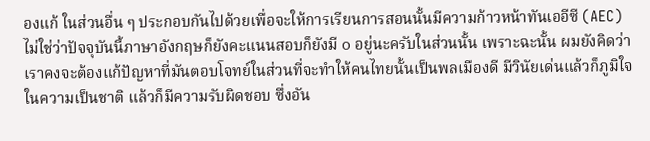องแก้ ในส่วนอื่น ๆ ประกอบกันไปด้วยเพื่อจะให้การเรียนการสอนนั้นมีความก้าวหน้าทันเออีซี (AEC) ไม่ใช่ว่าปัจจุบันนี้ภาษาอังกฤษก็ยังคะแนนสอบก็ยังมี ๐ อยู่นะครับในส่วนนั้น เพราะฉะนั้น ผมยังคิดว่าเราคงจะต้องแก้ปัญหาที่มันตอบโจทย์ในส่วนที่จะทําให้คนไทยนั้นเป็นพลเมืองดี มีวินัยเด่นแล้วก็ภูมิใจในความเป็นชาติ แล้วก็มีความรับผิดชอบ ซึ่งอัน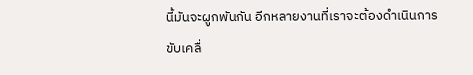นี้มันจะผูกพันกัน อีกหลายงานที่เราจะต้องดําเนินการขับเคลื่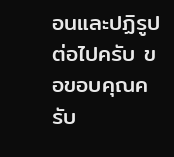อนและปฏิรูปต่อไปครับ ขอขอบคุณครับ